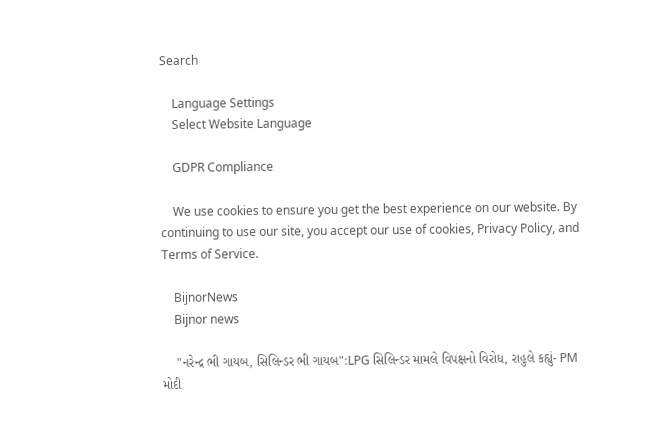Search

    Language Settings
    Select Website Language

    GDPR Compliance

    We use cookies to ensure you get the best experience on our website. By continuing to use our site, you accept our use of cookies, Privacy Policy, and Terms of Service.

    BijnorNews
    Bijnor news

    "નરેન્દ્ર ભી ગાયબ, સિલિન્ડર ભી ગાયબ":LPG સિલિન્ડર મામલે વિપક્ષનો વિરોધ, રાહુલે કહ્યું- PM મોદી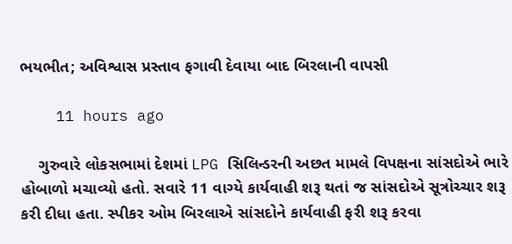ભયભીત; અવિશ્વાસ પ્રસ્તાવ ફગાવી દેવાયા બાદ બિરલાની વાપસી

    11 hours ago

    ગુરુવારે લોકસભામાં દેશમાં LPG સિલિન્ડરની અછત મામલે વિપક્ષના સાંસદોએ ભારે હોબાળો મચાવ્યો હતો. સવારે 11 વાગ્યે કાર્યવાહી શરૂ થતાં જ સાંસદોએ સૂત્રોચ્ચાર શરૂ કરી દીધા હતા. સ્પીકર ઓમ બિરલાએ સાંસદોને કાર્યવાહી ફરી શરૂ કરવા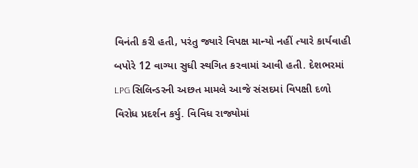વિનંતી કરી હતી, પરંતુ જ્યારે વિપક્ષ માન્યો નહીં ત્યારે કાર્યવાહી બપોરે 12 વાગ્યા સુધી સ્થગિત કરવામાં આવી હતી. દેશભરમાં LPG સિલિન્ડરની અછત મામલે આજે સંસદમાં વિપક્ષી દળો વિરોધ પ્રદર્શન કર્યુ. વિવિધ રાજ્યોમાં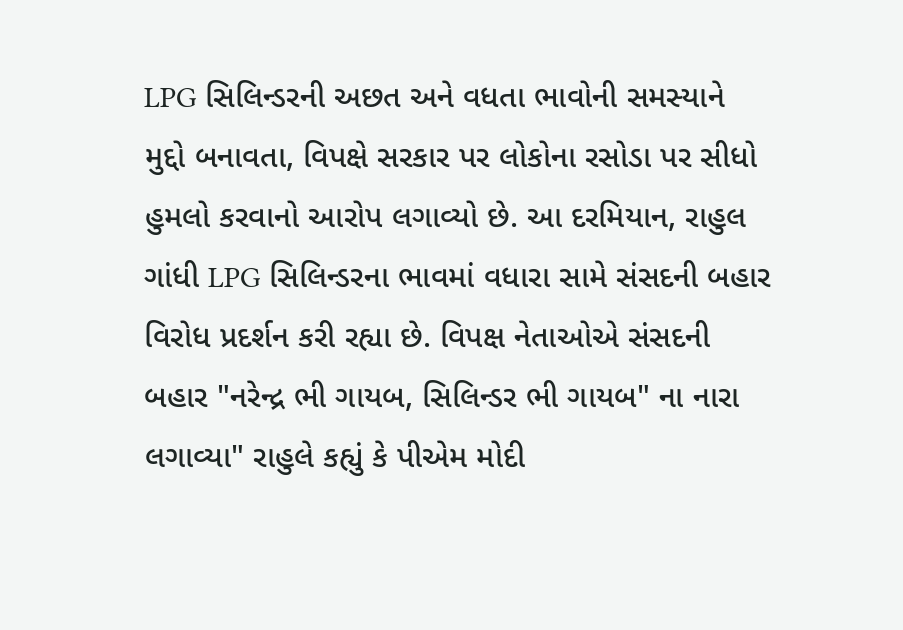LPG સિલિન્ડરની અછત અને વધતા ભાવોની સમસ્યાને મુદ્દો બનાવતા, વિપક્ષે સરકાર પર લોકોના રસોડા પર સીધો હુમલો કરવાનો આરોપ લગાવ્યો છે. આ દરમિયાન, રાહુલ ગાંધી LPG સિલિન્ડરના ભાવમાં વધારા સામે સંસદની બહાર વિરોધ પ્રદર્શન કરી રહ્યા છે. વિપક્ષ નેતાઓએ સંસદની બહાર "નરેન્દ્ર ભી ગાયબ, સિલિન્ડર ભી ગાયબ" ના નારા લગાવ્યા" રાહુલે કહ્યું કે પીએમ મોદી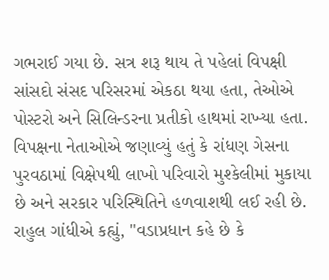ગભરાઈ ગયા છે. સત્ર શરૂ થાય તે પહેલાં વિપક્ષી સાંસદો સંસદ પરિસરમાં એકઠા થયા હતા, તેઓએ પોસ્ટરો અને સિલિન્ડરના પ્રતીકો હાથમાં રાખ્યા હતા. વિપક્ષના નેતાઓએ જણાવ્યું હતું કે રાંધણ ગેસના પુરવઠામાં વિક્ષેપથી લાખો પરિવારો મુશ્કેલીમાં મુકાયા છે અને સરકાર પરિસ્થિતિને હળવાશથી લઈ રહી છે. રાહુલ ગાંધીએ કહ્યું, "વડાપ્રધાન કહે છે કે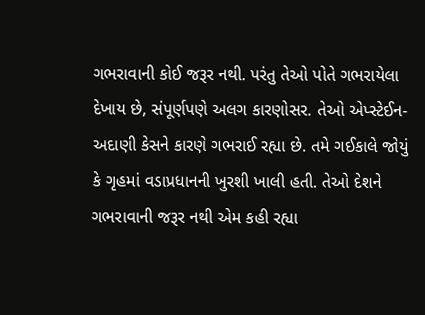ગભરાવાની કોઈ જરૂર નથી. પરંતુ તેઓ પોતે ગભરાયેલા દેખાય છે, સંપૂર્ણપણે અલગ કારણોસર. તેઓ એપ્સ્ટેઈન-અદાણી કેસને કારણે ગભરાઈ રહ્યા છે. તમે ગઈકાલે જોયું કે ગૃહમાં વડાપ્રધાનની ખુરશી ખાલી હતી. તેઓ દેશને ગભરાવાની જરૂર નથી એમ કહી રહ્યા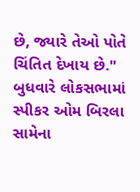છે, જ્યારે તેઓ પોતે ચિંતિત દેખાય છે." બુધવારે લોકસભામાં સ્પીકર ઓમ બિરલા સામેના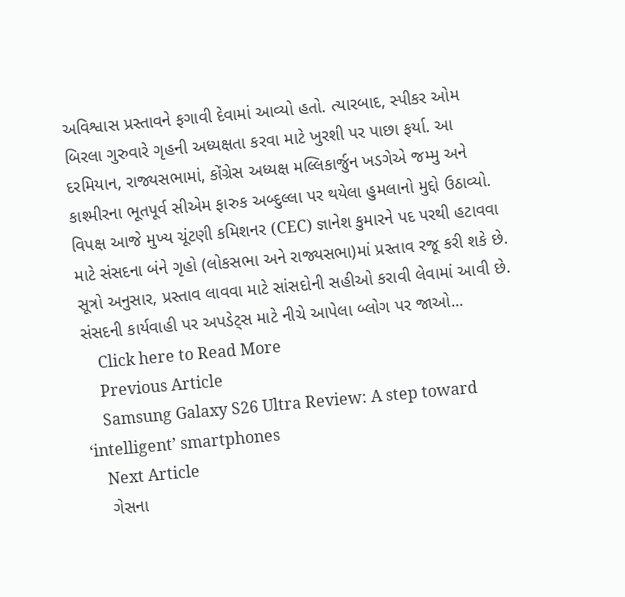અવિશ્વાસ પ્રસ્તાવને ફગાવી દેવામાં આવ્યો હતો. ત્યારબાદ, સ્પીકર ઓમ બિરલા ગુરુવારે ગૃહની અધ્યક્ષતા કરવા માટે ખુરશી પર પાછા ફર્યા. આ દરમિયાન, રાજ્યસભામાં, કોંગ્રેસ અધ્યક્ષ મલ્લિકાર્જુન ખડગેએ જમ્મુ અને કાશ્મીરના ભૂતપૂર્વ સીએમ ફારુક અબ્દુલ્લા પર થયેલા હુમલાનો મુદ્દો ઉઠાવ્યો. વિપક્ષ આજે મુખ્ય ચૂંટણી કમિશનર (CEC) જ્ઞાનેશ કુમારને પદ પરથી હટાવવા માટે સંસદના બંને ગૃહો (લોકસભા અને રાજ્યસભા)માં પ્રસ્તાવ રજૂ કરી શકે છે. સૂત્રો અનુસાર, પ્રસ્તાવ લાવવા માટે સાંસદોની સહીઓ કરાવી લેવામાં આવી છે. સંસદની કાર્યવાહી પર અપડેટ્સ માટે નીચે આપેલા બ્લોગ પર જાઓ...
    Click here to Read More
    Previous Article
    Samsung Galaxy S26 Ultra Review: A step toward ‘intelligent’ smartphones
    Next Article
    ગેસના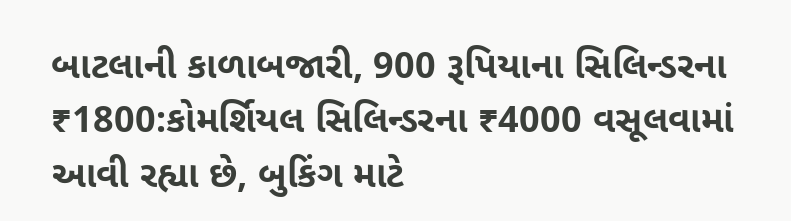બાટલાની કાળાબજારી, 900 રૂપિયાના સિલિન્ડરના ₹1800:કોમર્શિયલ સિલિન્ડરના ₹4000 વસૂલવામાં આવી રહ્યા છે, બુકિંગ માટે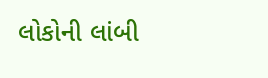લોકોની લાંબી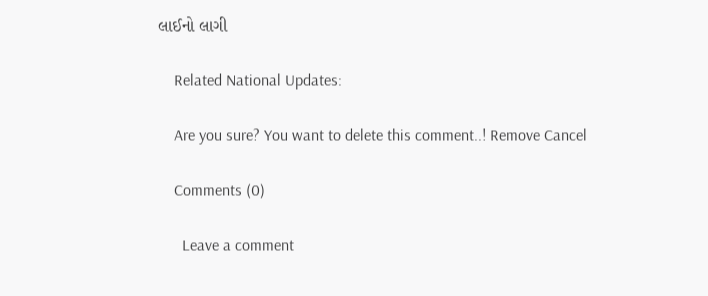લાઈનો લાગી

    Related National Updates:

    Are you sure? You want to delete this comment..! Remove Cancel

    Comments (0)

      Leave a comment